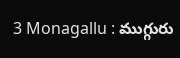3 Monagallu : ముగ్గురు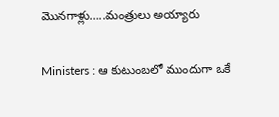మొనగాళ్లు…..మంత్రులు అయ్యారు

Ministers : ఆ కుటుంబలో ముందుగా ఒకే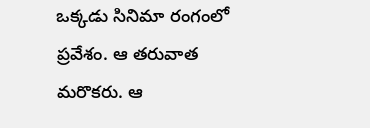ఒక్కడు సినిమా రంగంలో ప్రవేశం. ఆ తరువాత మరొకరు. ఆ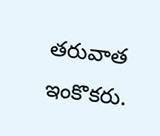తరువాత ఇంకొకరు.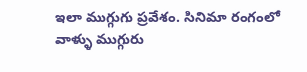ఇలా ముగ్గుగు ప్రవేశం. సినిమా రంగంలో వాళ్ళు ముగ్గురు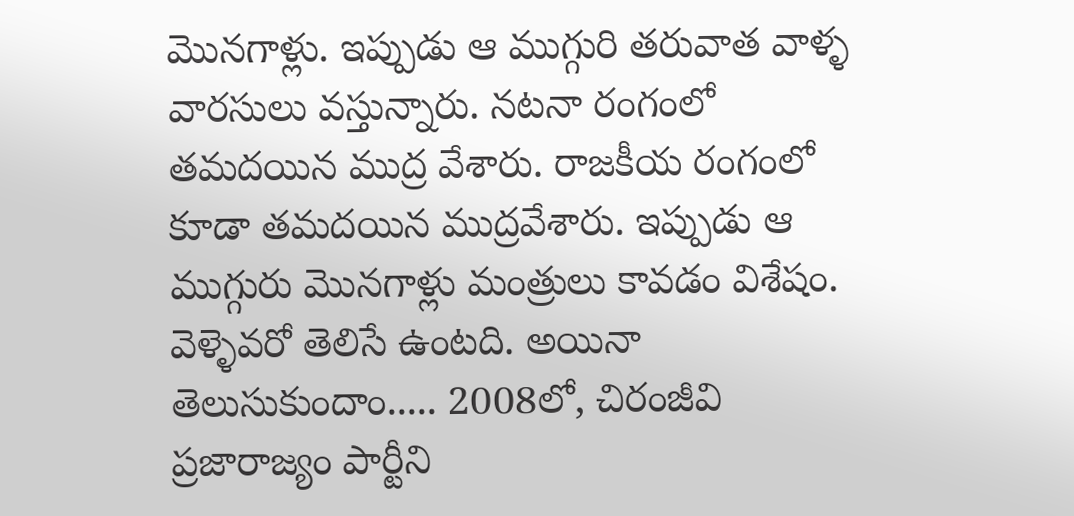మొనగాళ్లు. ఇప్పుడు ఆ ముగ్గురి తరువాత వాళ్ళ వారసులు వస్తున్నారు. నటనా రంగంలో తమదయిన ముద్ర వేశారు. రాజకీయ రంగంలో కూడా తమదయిన ముద్రవేశారు. ఇప్పుడు ఆ ముగ్గురు మొనగాళ్లు మంత్రులు కావడం విశేషం. వెళ్ళెవరో తెలిసే ఉంటది. అయినా తెలుసుకుందాం..... 2008లో, చిరంజీవి ప్రజారాజ్యం పార్టీని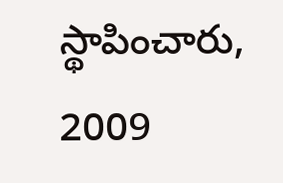స్థాపించారు, 2009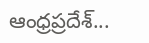ఆంధ్రప్రదేశ్...